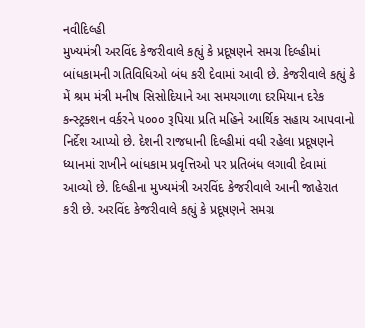નવીદિલ્હી
મુખ્યમંત્રી અરવિંદ કેજરીવાલે કહ્યું કે પ્રદૂષણને સમગ્ર દિલ્હીમાં બાંધકામની ગતિવિધિઓ બંધ કરી દેવામાં આવી છે. કેજરીવાલે કહ્યું કે મેં શ્રમ મંત્રી મનીષ સિસોદિયાને આ સમયગાળા દરમિયાન દરેક કન્સ્ટ્રક્શન વર્કરને ૫૦૦૦ રૂપિયા પ્રતિ મહિને આર્થિક સહાય આપવાનો નિર્દેશ આપ્યો છે. દેશની રાજધાની દિલ્હીમાં વધી રહેલા પ્રદૂષણને ધ્યાનમાં રાખીને બાંધકામ પ્રવૃત્તિઓ પર પ્રતિબંધ લગાવી દેવામાં આવ્યો છે. દિલ્હીના મુખ્યમંત્રી અરવિંદ કેજરીવાલે આની જાહેરાત કરી છે. અરવિંદ કેજરીવાલે કહ્યું કે પ્રદૂષણને સમગ્ર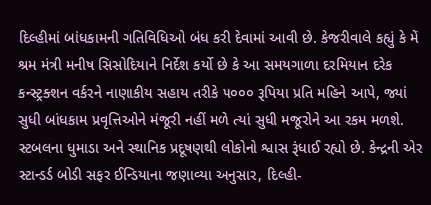દિલ્હીમાં બાંધકામની ગતિવિધિઓ બંધ કરી દેવામાં આવી છે. કેજરીવાલે કહ્યું કે મેં શ્રમ મંત્રી મનીષ સિસોદિયાને નિર્દેશ કર્યો છે કે આ સમયગાળા દરમિયાન દરેક કન્સ્ટ્રક્શન વર્કરને નાણાકીય સહાય તરીકે ૫૦૦૦ રૂપિયા પ્રતિ મહિને આપે, જ્યાં સુધી બાંધકામ પ્રવૃત્તિઓને મંજૂરી નહીં મળે ત્યાં સુધી મજૂરોને આ રકમ મળશે. સ્ટબલના ધુમાડા અને સ્થાનિક પ્રદૂષણથી લોકોનો શ્વાસ રૂંધાઈ રહ્યો છે. કેન્દ્રની એર સ્ટાન્ડર્ડ બોડી સફર ઈન્ડિયાના જણાવ્યા અનુસાર, દિલ્હી-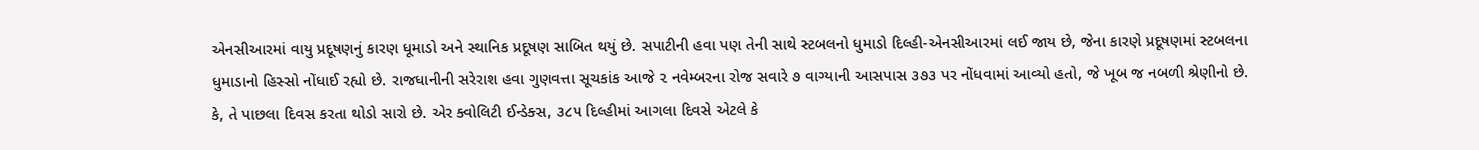એનસીઆરમાં વાયુ પ્રદૂષણનું કારણ ધૂમાડો અને સ્થાનિક પ્રદૂષણ સાબિત થયું છે. સપાટીની હવા પણ તેની સાથે સ્ટબલનો ધુમાડો દિલ્હી-એનસીઆરમાં લઈ જાય છે, જેના કારણે પ્રદૂષણમાં સ્ટબલના ધુમાડાનો હિસ્સો નોંધાઈ રહ્યો છે. રાજધાનીની સરેરાશ હવા ગુણવત્તા સૂચકાંક આજે ૨ નવેમ્બરના રોજ સવારે ૭ વાગ્યાની આસપાસ ૩૭૩ પર નોંધવામાં આવ્યો હતો, જે ખૂબ જ નબળી શ્રેણીનો છે. કે, તે પાછલા દિવસ કરતા થોડો સારો છે. એર ક્વોલિટી ઈન્ડેક્સ, ૩૮૫ દિલ્હીમાં આગલા દિવસે એટલે કે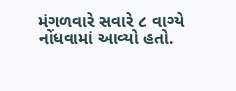મંગળવારે સવારે ૮ વાગ્યે નોંધવામાં આવ્યો હતો.